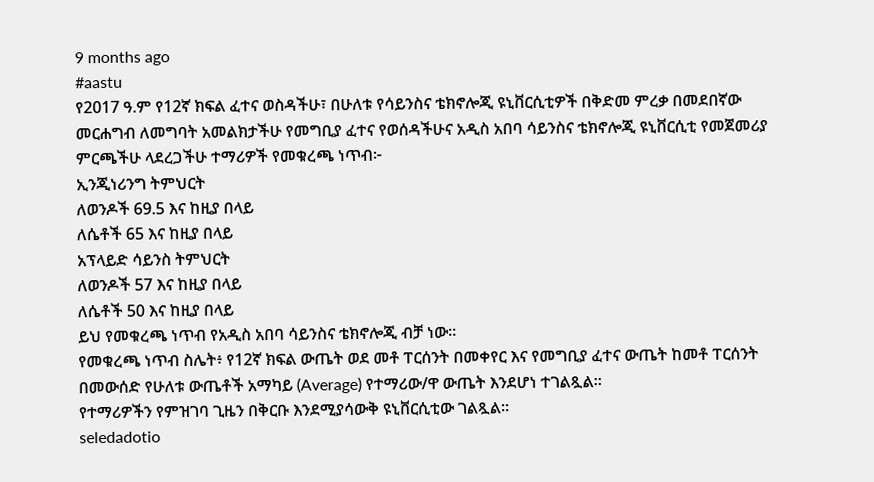9 months ago
#aastu
የ2017 ዓ.ም የ12ኛ ክፍል ፈተና ወስዳችሁ፣ በሁለቱ የሳይንስና ቴክኖሎጂ ዩኒቨርሲቲዎች በቅድመ ምረቃ በመደበኛው መርሐግብ ለመግባት አመልክታችሁ የመግቢያ ፈተና የወሰዳችሁና አዲስ አበባ ሳይንስና ቴክኖሎጂ ዩኒቨርሲቲ የመጀመሪያ ምርጫችሁ ላደረጋችሁ ተማሪዎች የመቁረጫ ነጥብ፦
ኢንጂነሪንግ ትምህርት
ለወንዶች 69.5 እና ከዚያ በላይ
ለሴቶች 65 እና ከዚያ በላይ
አፕላይድ ሳይንስ ትምህርት
ለወንዶች 57 እና ከዚያ በላይ
ለሴቶች 50 እና ከዚያ በላይ
ይህ የመቁረጫ ነጥብ የአዲስ አበባ ሳይንስና ቴክኖሎጂ ብቻ ነው።
የመቁረጫ ነጥብ ስሌት፥ የ12ኛ ክፍል ውጤት ወደ መቶ ፐርሰንት በመቀየር እና የመግቢያ ፈተና ውጤት ከመቶ ፐርሰንት በመውሰድ የሁለቱ ውጤቶች አማካይ (Average) የተማሪው/ዋ ውጤት እንደሆነ ተገልጿል።
የተማሪዎችን የምዝገባ ጊዜን በቅርቡ እንደሚያሳውቅ ዩኒቨርሲቲው ገልጿል።
seledadotio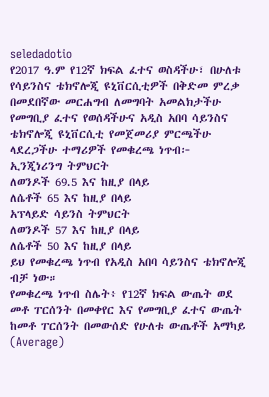seledadotio
የ2017 ዓ.ም የ12ኛ ክፍል ፈተና ወስዳችሁ፣ በሁለቱ የሳይንስና ቴክኖሎጂ ዩኒቨርሲቲዎች በቅድመ ምረቃ በመደበኛው መርሐግብ ለመግባት አመልክታችሁ የመግቢያ ፈተና የወሰዳችሁና አዲስ አበባ ሳይንስና ቴክኖሎጂ ዩኒቨርሲቲ የመጀመሪያ ምርጫችሁ ላደረጋችሁ ተማሪዎች የመቁረጫ ነጥብ፦
ኢንጂነሪንግ ትምህርት
ለወንዶች 69.5 እና ከዚያ በላይ
ለሴቶች 65 እና ከዚያ በላይ
አፕላይድ ሳይንስ ትምህርት
ለወንዶች 57 እና ከዚያ በላይ
ለሴቶች 50 እና ከዚያ በላይ
ይህ የመቁረጫ ነጥብ የአዲስ አበባ ሳይንስና ቴክኖሎጂ ብቻ ነው።
የመቁረጫ ነጥብ ስሌት፥ የ12ኛ ክፍል ውጤት ወደ መቶ ፐርሰንት በመቀየር እና የመግቢያ ፈተና ውጤት ከመቶ ፐርሰንት በመውሰድ የሁለቱ ውጤቶች አማካይ (Average)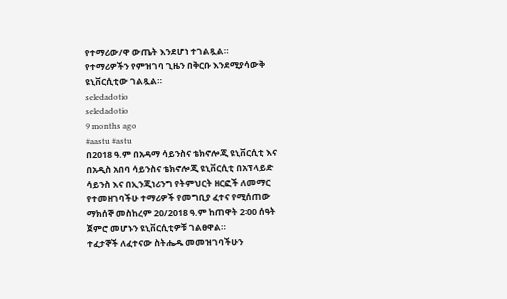የተማሪው/ዋ ውጤት እንደሆነ ተገልጿል።
የተማሪዎችን የምዝገባ ጊዜን በቅርቡ እንደሚያሳውቅ ዩኒቨርሲቲው ገልጿል።
seledadotio
seledadotio
9 months ago
#aastu #astu
በ2018 ዓ.ም በአዳማ ሳይንስና ቴክኖሎጂ ዩኒቨርሲቲ እና በአዲስ አበባ ሳይንስና ቴክኖሎጂ ዩኒቨርሲቲ በአፕላይድ ሳይንስ እና በኢንጂነሪንግ የትምህርት ዘርፎች ለመማር የተመዘገባችሁ ተማሪዎች የመግቢያ ፈተና የሚሰጠው ማክሰኞ መስከረም 20/2018 ዓ.ም ከጠዋት 2፡00 ሰዓት ጀምሮ መሆኑን ዩኒቨርሲቲዎቹ ገልፀዋል።
ተፈታኞች ለፈተናው ስትሔዱ መመዝገባችሁን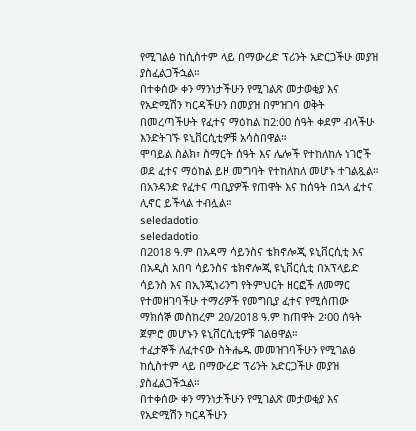የሚገልፅ ከሲስተም ላይ በማውረድ ፕሪንት አድርጋችሁ መያዝ ያስፈልጋችኋል።
በተቀሰው ቀን ማንነታችሁን የሚገልጽ መታወቂያ እና የአድሚሽን ካርዳችሁን በመያዝ በምዝገባ ወቅት በመረጣችሁት የፈተና ማዕከል ከ2:00 ሰዓት ቀደም ብላችሁ እንድትገኙ ዩኒቨርሲቲዎቹ አሳስበዋል።
ሞባይል ስልክ፣ ስማርት ሰዓት እና ሌሎች የተከለከሉ ነገሮች ወደ ፈተና ማዕከል ይዞ መግባት የተከለከለ መሆኑ ተገልጿል።
በአንዳንድ የፈተና ጣቢያዎች የጠዋት እና ከሰዓት በኋላ ፈተና ሊኖር ይችላል ተብሏል።
seledadotio
seledadotio
በ2018 ዓ.ም በአዳማ ሳይንስና ቴክኖሎጂ ዩኒቨርሲቲ እና በአዲስ አበባ ሳይንስና ቴክኖሎጂ ዩኒቨርሲቲ በአፕላይድ ሳይንስ እና በኢንጂነሪንግ የትምህርት ዘርፎች ለመማር የተመዘገባችሁ ተማሪዎች የመግቢያ ፈተና የሚሰጠው ማክሰኞ መስከረም 20/2018 ዓ.ም ከጠዋት 2፡00 ሰዓት ጀምሮ መሆኑን ዩኒቨርሲቲዎቹ ገልፀዋል።
ተፈታኞች ለፈተናው ስትሔዱ መመዝገባችሁን የሚገልፅ ከሲስተም ላይ በማውረድ ፕሪንት አድርጋችሁ መያዝ ያስፈልጋችኋል።
በተቀሰው ቀን ማንነታችሁን የሚገልጽ መታወቂያ እና የአድሚሽን ካርዳችሁን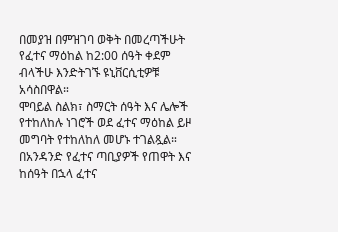በመያዝ በምዝገባ ወቅት በመረጣችሁት የፈተና ማዕከል ከ2:00 ሰዓት ቀደም ብላችሁ እንድትገኙ ዩኒቨርሲቲዎቹ አሳስበዋል።
ሞባይል ስልክ፣ ስማርት ሰዓት እና ሌሎች የተከለከሉ ነገሮች ወደ ፈተና ማዕከል ይዞ መግባት የተከለከለ መሆኑ ተገልጿል።
በአንዳንድ የፈተና ጣቢያዎች የጠዋት እና ከሰዓት በኋላ ፈተና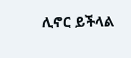ሊኖር ይችላል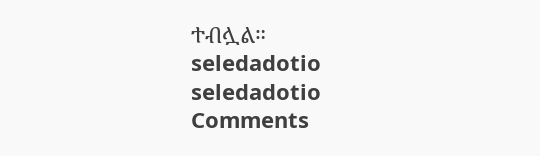ተብሏል።
seledadotio
seledadotio
Comments